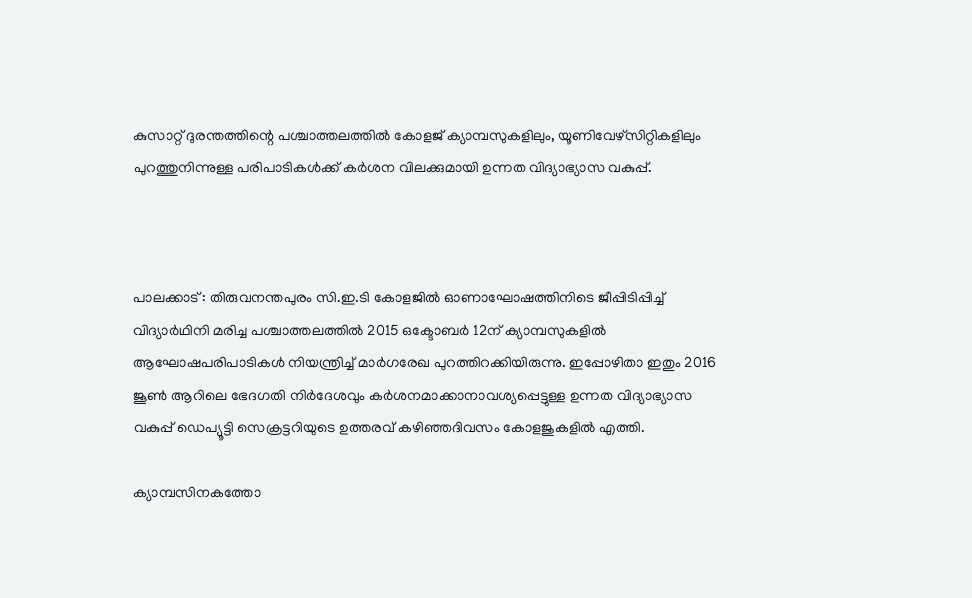കുസാറ്റ് ദുരന്തത്തിന്റെ പശ്ചാത്തലത്തില്‍ കോളജ് ക്യാമ്പസുകളിലും, യൂണിവേഴ്സിറ്റികളിലും പുറത്തുനിന്നുള്ള പരിപാടികള്‍ക്ക് കര്‍ശന വിലക്കുമായി ഉന്നത വിദ്യാഭ്യാസ വകുപ്പ്.



പാലക്കാട് : തിരുവനന്തപുരം സി.ഇ.ടി കോളജില്‍ ഓണാഘോഷത്തിനിടെ ജീപ്പിടിപ്പിച്ച്‌ വിദ്യാര്‍ഥിനി മരിച്ച പശ്ചാത്തലത്തില്‍ 2015 ഒക്ടോബര്‍ 12ന് ക്യാമ്പസുകളിൽ ആഘോഷപരിപാടികള്‍ നിയന്ത്രിച്ച്‌ മാര്‍ഗരേഖ പുറത്തിറക്കിയിരുന്നു. ഇപ്പോഴിതാ ഇതും 2016 ജൂണ്‍ ആറിലെ ഭേദഗതി നിര്‍ദേശവും കര്‍ശനമാക്കാനാവശ്യപ്പെട്ടുള്ള ഉന്നത വിദ്യാഭ്യാസ വകുപ്പ് ഡെപ്യൂട്ടി സെക്രട്ടറിയുടെ ഉത്തരവ് കഴിഞ്ഞദിവസം കോളജുകളില്‍ എത്തി.

ക്യാമ്പസിനകത്തോ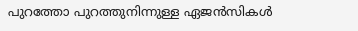പുറത്തോ പുറത്തുനിന്നുള്ള ഏജൻസികള്‍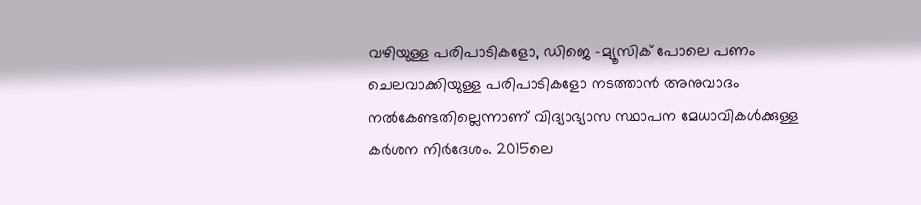വഴിയുള്ള പരിപാടികളോ, ഡിജെ -മ്യൂസിക് പോലെ പണം ചെലവാക്കിയുള്ള പരിപാടികളോ നടത്താൻ അനുവാദം നല്‍കേണ്ടതില്ലെന്നാണ് വിദ്യാഭ്യാസ സ്ഥാപന മേധാവികള്‍ക്കുള്ള കര്‍ശന നിര്‍ദേശം. 2015ലെ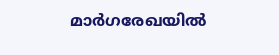മാര്‍ഗരേഖയില്‍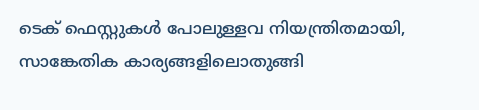ടെക് ഫെസ്റ്റുകള്‍ പോലുള്ളവ നിയന്ത്രിതമായി, സാങ്കേതിക കാര്യങ്ങളിലൊതുങ്ങി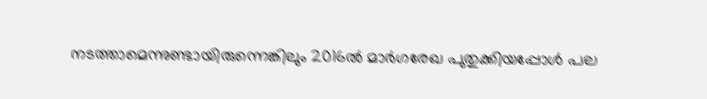നടത്താമെന്നുണ്ടായിരുന്നെങ്കിലും 2016ല്‍ മാര്‍ഗരേഖ പുതുക്കിയപ്പോള്‍ പല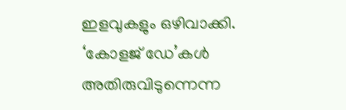ഇളവുകളും ഒഴിവാക്കി. ‘കോളജ് ഡേ’കള്‍ അതിരുവിടുന്നെന്ന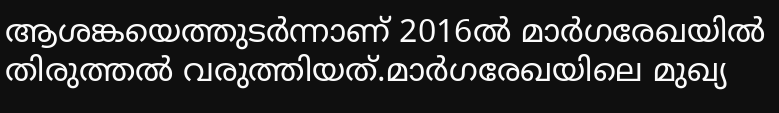ആശങ്കയെത്തുടര്‍ന്നാണ് 2016ല്‍ മാര്‍ഗരേഖയില്‍ തിരുത്തല്‍ വരുത്തിയത്.മാര്‍ഗരേഖയിലെ മുഖ്യ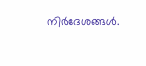നിര്‍ദേശങ്ങള്‍.